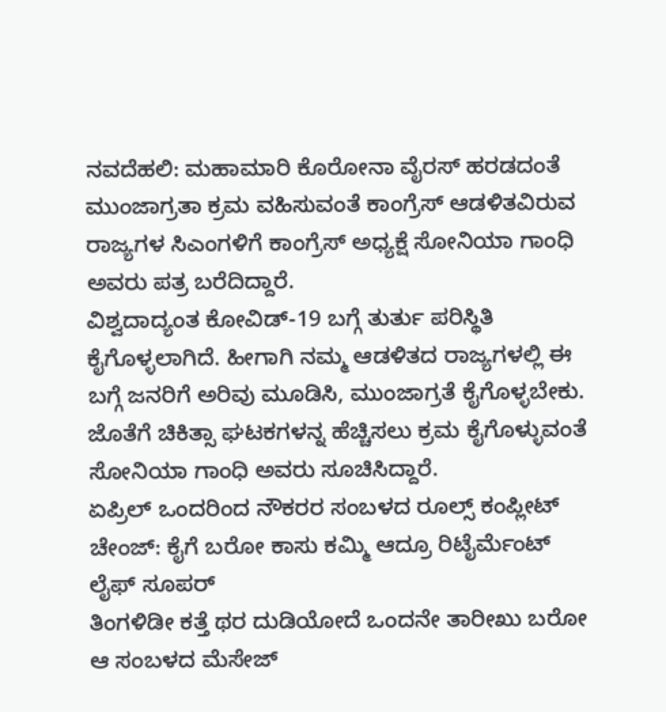ನವದೆಹಲಿ: ಮಹಾಮಾರಿ ಕೊರೋನಾ ವೈರಸ್ ಹರಡದಂತೆ ಮುಂಜಾಗ್ರತಾ ಕ್ರಮ ವಹಿಸುವಂತೆ ಕಾಂಗ್ರೆಸ್ ಆಡಳಿತವಿರುವ ರಾಜ್ಯಗಳ ಸಿಎಂಗಳಿಗೆ ಕಾಂಗ್ರೆಸ್ ಅಧ್ಯಕ್ಷೆ ಸೋನಿಯಾ ಗಾಂಧಿ ಅವರು ಪತ್ರ ಬರೆದಿದ್ದಾರೆ.
ವಿಶ್ವದಾದ್ಯಂತ ಕೋವಿಡ್-19 ಬಗ್ಗೆ ತುರ್ತು ಪರಿಸ್ಥಿತಿ ಕೈಗೊಳ್ಳಲಾಗಿದೆ. ಹೀಗಾಗಿ ನಮ್ಮ ಆಡಳಿತದ ರಾಜ್ಯಗಳಲ್ಲಿ ಈ ಬಗ್ಗೆ ಜನರಿಗೆ ಅರಿವು ಮೂಡಿಸಿ, ಮುಂಜಾಗ್ರತೆ ಕೈಗೊಳ್ಳಬೇಕು. ಜೊತೆಗೆ ಚಿಕಿತ್ಸಾ ಘಟಕಗಳನ್ನ ಹೆಚ್ಚಿಸಲು ಕ್ರಮ ಕೈಗೊಳ್ಳುವಂತೆ ಸೋನಿಯಾ ಗಾಂಧಿ ಅವರು ಸೂಚಿಸಿದ್ದಾರೆ.
ಏಪ್ರಿಲ್ ಒಂದರಿಂದ ನೌಕರರ ಸಂಬಳದ ರೂಲ್ಸ್ ಕಂಪ್ಲೀಟ್ ಚೇಂಜ್: ಕೈಗೆ ಬರೋ ಕಾಸು ಕಮ್ಮಿ ಆದ್ರೂ ರಿಟೈರ್ಮೆಂಟ್ ಲೈಫ್ ಸೂಪರ್
ತಿಂಗಳಿಡೀ ಕತ್ತೆ ಥರ ದುಡಿಯೋದೆ ಒಂದನೇ ತಾರೀಖು ಬರೋ ಆ ಸಂಬಳದ ಮೆಸೇಜ್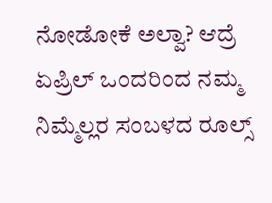ನೋಡೋಕೆ ಅಲ್ವಾ? ಆದ್ರೆ ಏಪ್ರಿಲ್ ಒಂದರಿಂದ ನಮ್ಮ ನಿಮ್ಮೆಲ್ಲರ ಸಂಬಳದ ರೂಲ್ಸ್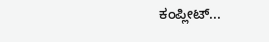ಕಂಪ್ಲೀಟ್...